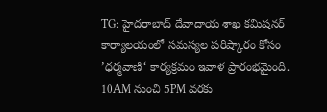TG: హైదరాబాద్ దేవాదాయ శాఖ కమిషనర్ కార్యాలయంలో సమస్యల పరిష్కారం కోసం ’ధర్మవాణి‘ కార్యక్రమం ఇవాళ ప్రారంభమైంది. 10AM నుంచి 5PM వరకు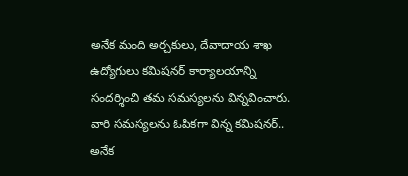అనేక మంది అర్చకులు, దేవాదాయ శాఖ ఉద్యోగులు కమిషనర్ కార్యాలయాన్ని సందర్శించి తమ సమస్యలను విన్నవించారు. వారి సమస్యలను ఓపికగా విన్న కమిషనర్.. అనేక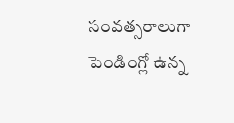సంవత్సరాలుగా పెండింగ్లో ఉన్న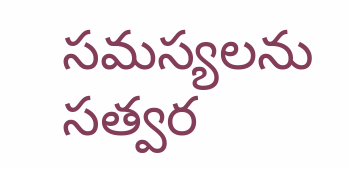సమస్యలను సత్వర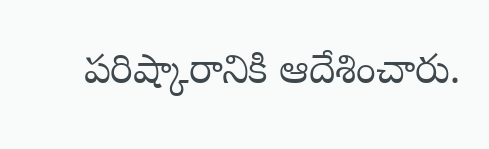పరిష్కారానికి ఆదేశించారు.